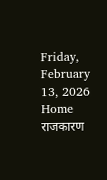Friday, February 13, 2026
Home राजकारण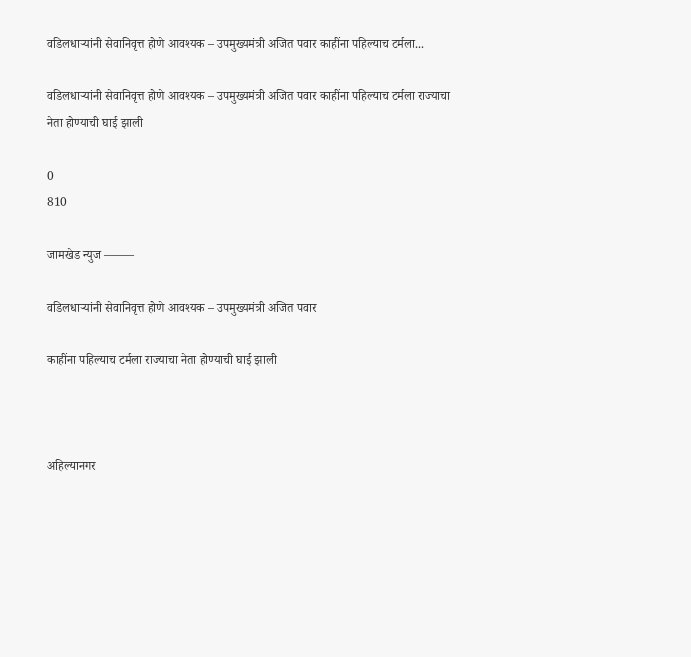वडिलधाऱ्यांनी सेवानिवृत्त होणे आवश्यक – उपमुख्यमंत्री अजित पवार काहींना पहिल्याच टर्मला...

वडिलधाऱ्यांनी सेवानिवृत्त होणे आवश्यक – उपमुख्यमंत्री अजित पवार काहींना पहिल्याच टर्मला राज्याचा नेता होण्याची घाई झाली

0
810

जामखेड न्युज ——–

वडिलधाऱ्यांनी सेवानिवृत्त होणे आवश्यक – उपमुख्यमंत्री अजित पवार

काहींना पहिल्याच टर्मला राज्याचा नेता होण्याची घाई झाली



अहिल्यानगर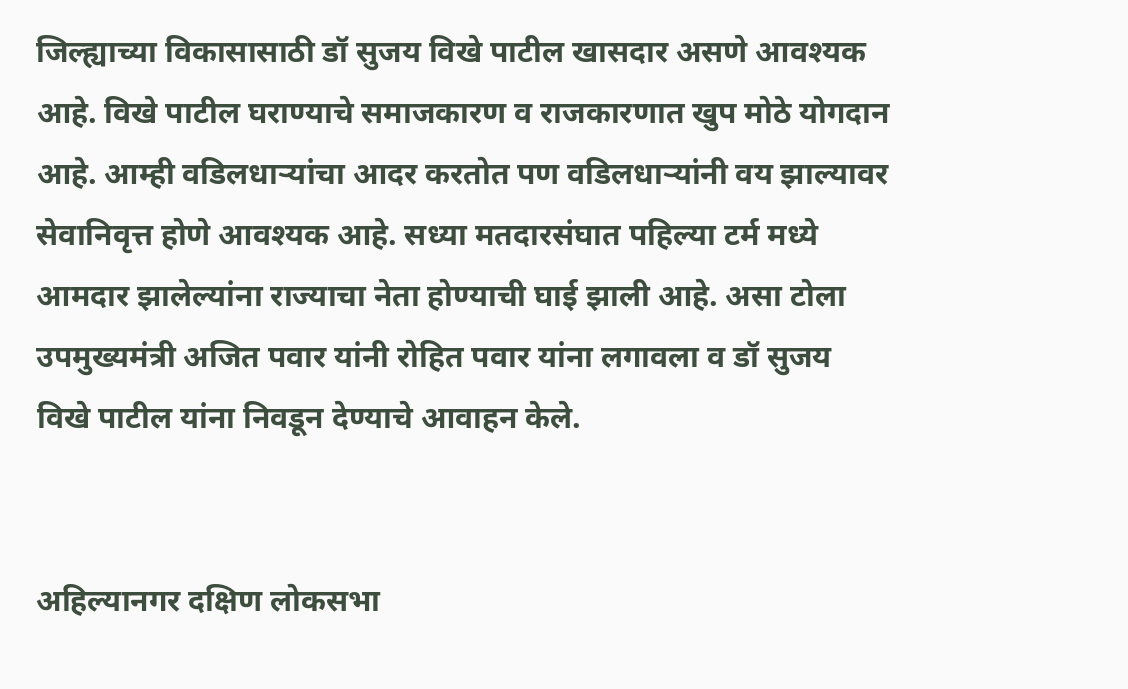जिल्ह्याच्या विकासासाठी डॉ सुजय विखे पाटील खासदार असणे आवश्यक आहे. विखे पाटील घराण्याचे समाजकारण व राजकारणात खुप मोठे योगदान आहे. आम्ही वडिलधाऱ्यांचा आदर करतोत पण वडिलधाऱ्यांनी वय झाल्यावर सेवानिवृत्त होणे आवश्यक आहे. सध्या मतदारसंघात पहिल्या टर्म मध्ये आमदार झालेल्यांना राज्याचा नेता होण्याची घाई झाली आहे. असा टोला उपमुख्यमंत्री अजित पवार यांनी रोहित पवार यांना लगावला व डॉ सुजय विखे पाटील यांना निवडून देण्याचे आवाहन केले.


अहिल्यानगर दक्षिण लोकसभा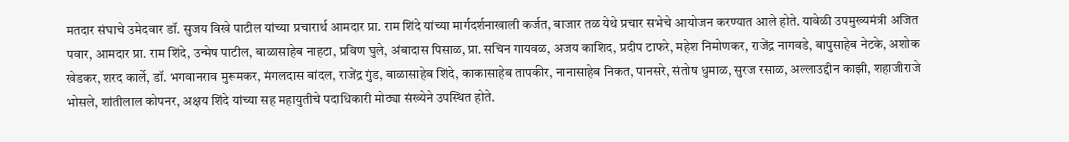मतदार संघाचे उमेदवार डॉ. सुजय विखे पाटील यांच्या प्रचारार्थ आमदार प्रा. राम शिंदे यांच्या मार्गदर्शनाखाली कर्जत, बाजार तळ येथे प्रचार सभेचे आयोजन करण्यात आले होते. यावेळी उपमुख्यमंत्री अजित पवार, आमदार प्रा. राम शिंदे, उन्मेष पाटील, बाळासाहेब नाहटा, प्रविण घुले, अंबादास पिसाळ, प्रा. सचिन गायवळ, अजय काशिद, प्रदीप टाफरे, महेश निमोणकर, राजेंद्र नागवडे, बापुसाहेब नेटके, अशोक खेडकर, शरद कार्ले, डॉ. भगवानराव मुरूमकर, मंगलदास बांदल, राजेंद्र गुंड, बाळासाहेब शिंदे, काकासाहेब तापकीर, नानासाहेब निकत, पानसरे, संतोष धुमाळ, सुरज रसाळ, अल्लाउद्दीन काझी, शहाजीराजे भोसले, शांतीलाल कोपनर, अक्षय शिंदे यांच्या सह महायुतीचे पदाधिकारी मोठ्या संख्येने उपस्थित होते.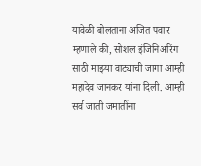यावेळी बोलताना अजित पवार म्हणाले की, सोशल इंजिनिअरिंग साठी माझ्या वाट्याची जागा आम्ही महादेव जानकर यांना दिली. आम्ही सर्व जाती जमातींना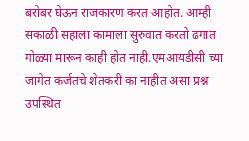बरोबर घेऊन राजकारण करत आहोत. आम्ही सकाळी सहाला कामाला सुरुवात करतो ढगात गोळ्या मारून काही होत नाही.एमआयडीसी च्या जागेत कर्जतचे शेतकरी का नाहीत असा प्रश्न उपस्थित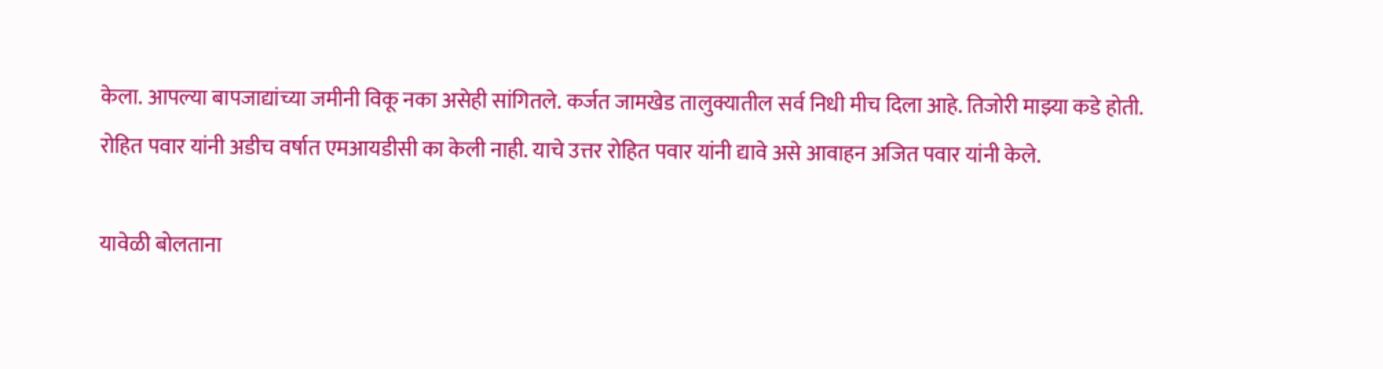केला. आपल्या बापजाद्यांच्या जमीनी विकू नका असेही सांगितले. कर्जत जामखेड तालुक्यातील सर्व निधी मीच दिला आहे. तिजोरी माझ्या कडे होती. रोहित पवार यांनी अडीच वर्षात एमआयडीसी का केली नाही. याचे उत्तर रोहित पवार यांनी द्यावे असे आवाहन अजित पवार यांनी केले.

यावेळी बोलताना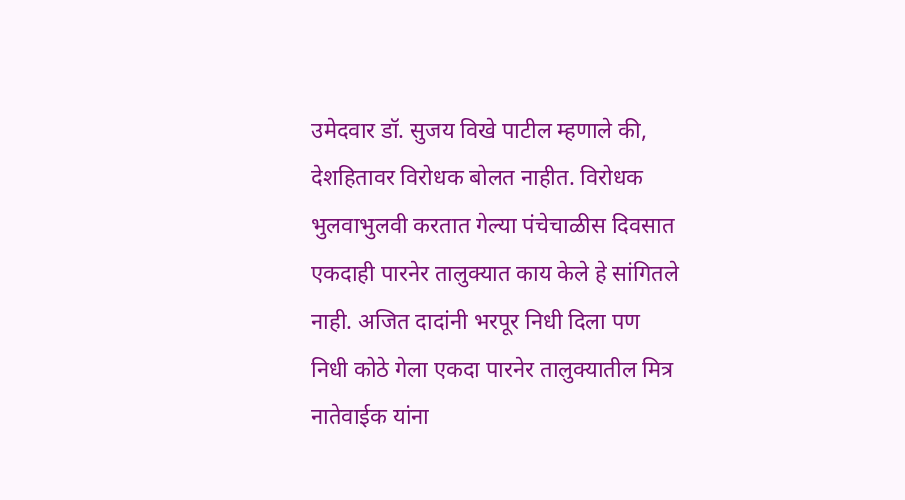उमेदवार डॉ. सुजय विखे पाटील म्हणाले की, देशहितावर विरोधक बोलत नाहीत. विरोधक भुलवाभुलवी करतात गेल्या पंचेचाळीस दिवसात एकदाही पारनेर तालुक्यात काय केले हे सांगितले नाही. अजित दादांनी भरपूर निधी दिला पण निधी कोठे गेला एकदा पारनेर तालुक्यातील मित्र नातेवाईक यांना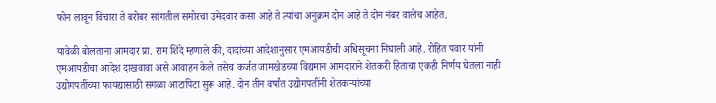फोन लावून विचारा ते बरोबर सांगतील समोरचा उमेदवार कसा आहे ते त्यांचा अनुक्रम दोन आहे ते दोन नंबर वालेच आहेत.

यावेळी बोलताना आमदार प्रा. राम शिंदे म्हणाले की, दादांच्या आदेशानुसार एमआयडीची अधिसूचना निघाली आहे. रोहित पवार यांनी एमआयडीचा आदेश दाखवावा असे आवाहन केले तसेच कर्जत जामखेडच्या विद्यमान आमदाराने शेतकरी हिताचा एकही निर्णय घेतला नाही उद्योगपतींच्या फायद्यासाठी सगळा आटापिटा सुरू आहे. दोन तीन वर्षांत उद्योगपतींनी शेतकऱ्यांच्या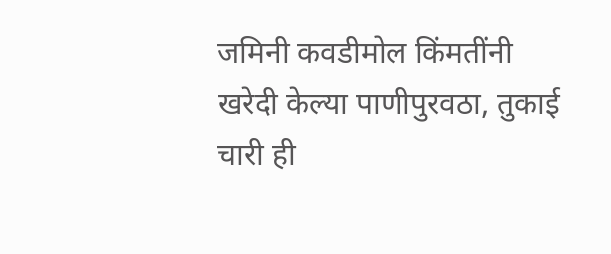जमिनी कवडीमोल किंमतींनी खरेदी केल्या पाणीपुरवठा, तुकाई चारी ही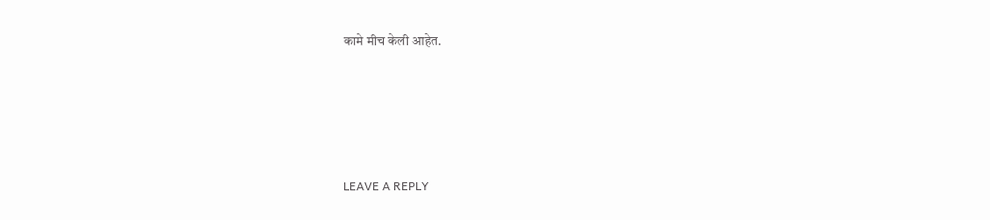कामे मीच केली आहेत.





LEAVE A REPLY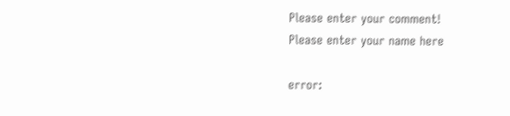Please enter your comment!
Please enter your name here

error: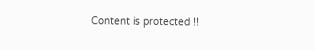Content is protected !!